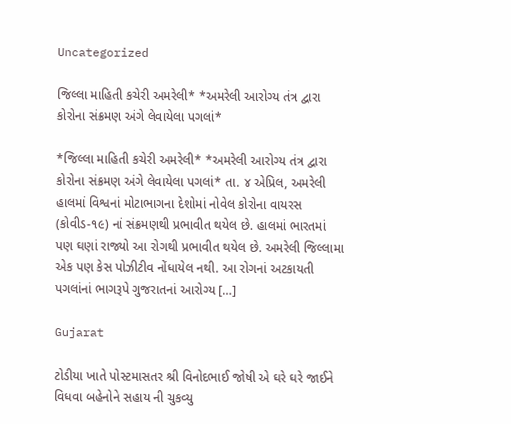Uncategorized

જિલ્લા માહિતી કચેરી અમરેલી* *અમરેલી આરોગ્ય તંત્ર દ્વારા કોરોના સંક્રમણ અંગે લેવાયેલા પગલાં*

*જિલ્લા માહિતી કચેરી અમરેલી* *અમરેલી આરોગ્ય તંત્ર દ્વારા કોરોના સંક્રમણ અંગે લેવાયેલા પગલાં* તા. ૪ એપ્રિલ, અમરેલી હાલમાં વિશ્વનાં મોટાભાગના દેશોમાં નોવેલ કોરોના વાયરસ (કોવીડ-૧૯) નાં સંક્રમણથી પ્રભાવીત થયેલ છે. હાલમાં ભારતમાં પણ ઘણાં રાજ્યો આ રોગથી પ્રભાવીત થયેલ છે. અમરેલી જિલ્‍લામા એક પણ કેસ પોઝીટીવ નોંધાયેલ નથી. આ રોગનાં અટકાયતી પગલાંનાં ભાગરૂપે ગુજરાતનાં આરોગ્ય […]

Gujarat

ટોડીયા ખાતે પોસ્ટમાસતર શ્રી વિનોદભાઈ જોષી એ ઘરે ઘરે જાઈને વિધવા બહેનોને સહાય ની ચુકવ્યુ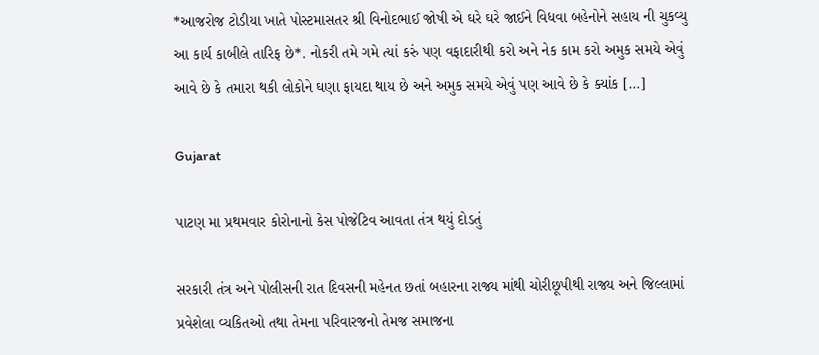*આજરોજ ટોડીયા ખાતે પોસ્ટમાસતર શ્રી વિનોદભાઈ જોષી એ ઘરે ઘરે જાઈને વિધવા બહેનોને સહાય ની ચુકવ્યુ આ કાર્ય કાબીલે તારિફ છે*. નોકરી તમે ગમે ત્યાં કરું પણ વફાદારીથી કરો અને નેક કામ કરો અમુક સમયે એવું આવે છે કે તમારા થકી લોકોને ઘણા ફાયદા થાય છે અને અમુક સમયે એવું પણ આવે છે કે ક્યાંક […]

Gujarat

પાટણ મા પ્રથમવાર કોરોનાનો કેસ પોજેટિવ આવતા તંત્ર થયું દોડતું

સરકારી તંત્ર અને પોલીસની રાત દિવસની મહેનત છતાં બહારના રાજ્ય માંથી ચોરીછૂપીથી રાજ્ય અને જિલ્લામાં પ્રવેશેલા વ્યકિતઓ તથા તેમના પરિવારજનો તેમજ સમાજના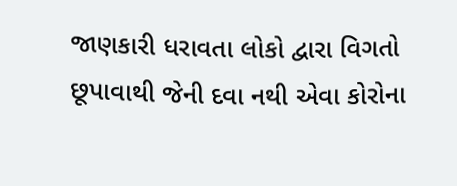જાણકારી ધરાવતા લોકો દ્વારા વિગતો છૂપાવાથી જેની દવા નથી એવા કોરોના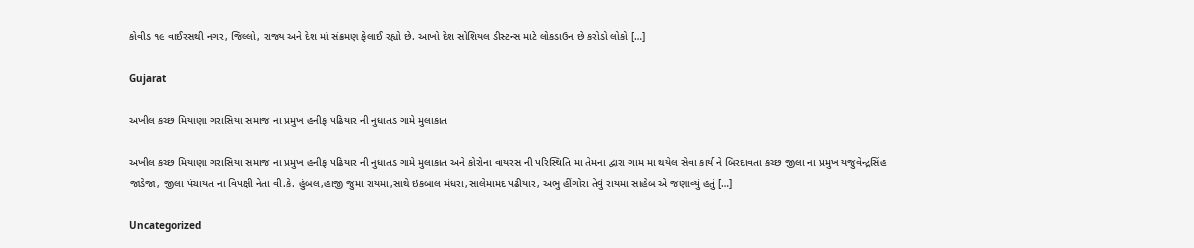કોવીડ ૧૯ વાઈરસથી નગર, જિલ્લો, રાજ્ય અને દેશ માં સંક્રમણ ફેલાઈ રહ્યો છે. આખો દેશ સોશિયલ ડીસ્ટન્સ માટે લોકડાઉન છે કરોડો લોકો […]

Gujarat

અખીલ કચ્છ મિયાણા ગરાસિયા સમાજ ના પ્રમુખ હનીફ પઢિયાર ની નુધાતડ ગામે મુલાકાત

અખીલ કચ્છ મિયાણા ગરાસિયા સમાજ ના પ્રમુખ હનીફ પઢિયાર ની નુધાતડ ગામે મુલાકાત અને કોરોના વાયરસ ની પરિસ્થિતિ મા તેમના દ્વારા ગામ મા થયેલ સેવા કાર્ય ને બિરદાવતા કચ્છ જીલા ના પ્રમુખ યજુવેન્દ્રસિંહ જાડેજા, જીલા પંચાયત ના વિપક્ષી નેતા વી.કે. હુંબલ,હાજી જુમા રાયમા,સાથે ઇકબાલ મંધરા,સાલેમામદ પઢીયાર, અભુ હીંગોરા તેવું રાયમા સાહેબ એ જણાવ્યું હતું […]

Uncategorized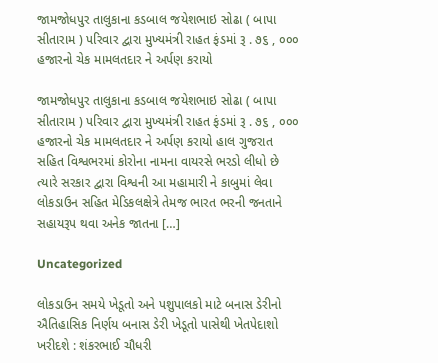જામજોધપુર તાલુકાના કડબાલ જયેશભાઇ સોઢા ( બાપા સીતારામ ) પરિવાર દ્વારા મુખ્યમંત્રી રાહત ફંડમાં રૂ . ૭૬ , ૦૦૦ હજારનો ચેક મામલતદાર ને અર્પણ કરાયો

જામજોધપુર તાલુકાના કડબાલ જયેશભાઇ સોઢા ( બાપા સીતારામ ) પરિવાર દ્વારા મુખ્યમંત્રી રાહત ફંડમાં રૂ . ૭૬ , ૦૦૦ હજારનો ચેક મામલતદાર ને અર્પણ કરાયો હાલ ગુજરાત સહિત વિશ્વભરમાં કોરોના નામના વાયરસે ભરડો લીધો છે ત્યારે સરકાર દ્વારા વિશ્વની આ મહામારી ને કાબુમાં લેવા લોકડાઉન સહિત મેડિકલક્ષેત્રે તેમજ ભારત ભરની જનતાને સહાયરૂપ થવા અનેક જાતના […]

Uncategorized

લોકડાઉન સમયે ખેડૂતો અને પશુપાલકો માટે બનાસ ડેરીનો ઐતિહાસિક નિર્ણય બનાસ ડેરી ખેડૂતો પાસેથી ખેતપેદાશો ખરીદશે : શંકરભાઈ ચૌધરી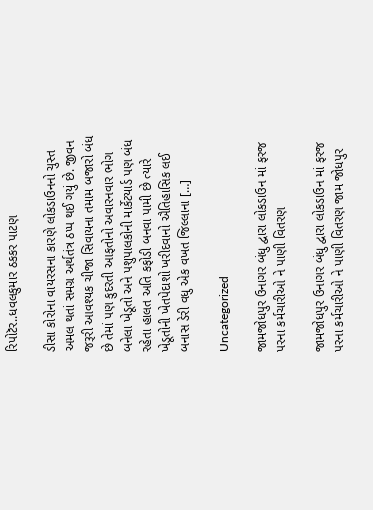રિપોટૅર..ધવલકુમાર ઠકકર પાટણ

ડીસા કોરોના વાયરસના કારણે લોકડાઉનનો ચુસ્ત અમલ થતાં સમગ્ર અર્થતંત્ર ઠપ્પ થઈ ગયું છે. જીવન જરૂરી આવશ્યક ચીજા સિવાયના તમામ બજારો બંધ છે તેમાં પણ કુદરતી આફતોનો અવારનવાર ભોગ બનેલા ખેડૂતો અને પશુપાલકોની માર્કેટયાર્ડ પણ બંધ રહેતા હાલત અતિ કફોડી બનવા પામી છે ત્યારે ખેડૂતોની ખેતપેદાશો ખરીદવાનો ઐતિહાસિક લઈ બનાસ ડેરી વધુ એક વખત જિલ્લાના […]

Uncategorized

જામજોધપુર ઉનાગર બંધુ દ્વારા લોકડાઉન માં ફરજ પરના કર્મચારીઓ ને પાણી વિતરણ

જામજોધપુર ઉનાગર બંધુ દ્વારા લોકડાઉન માં ફરજ પરના કર્મચારીઓ ને પાણી વિતરણ જામ જોધપુર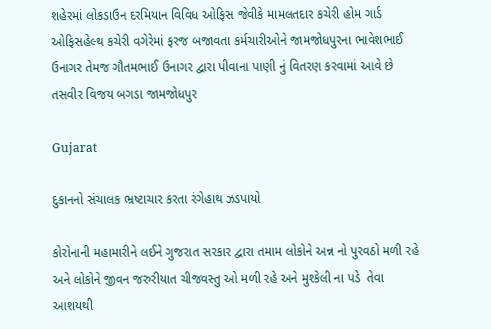શહેરમાં લોકડાઉન દરમિયાન વિવિધ ઓફિસ જેવીકે મામલતદાર કચેરી હોમ ગાર્ડ ઓફિસહેલ્થ કચેરી વગેરેમાં ફરજ બજાવતા કર્મચારીઓને જામજોધપુરના ભાવેશભાઈ ઉનાગર તેમજ ગૌતમભાઈ ઉનાગર દ્વારા પીવાના પાણી નું વિતરણ કરવામાં આવે છે તસવીર વિજય બગડા જામજોધપુર

Gujarat

દુકાનનો સંચાલક ભ્રષ્ટાચાર કરતા રંગેહાથ ઝડપાયો

કોરોનાની મહામારીને લઈને ગુજરાત સરકાર દ્વારા તમામ લોકોને અન્ન નો પુરવઠો મળી રહે અને લોકોને જીવન જરુરીયાત ચીજવસ્તુ ઓ મળી રહે અને મુશ્કેલી ના પડે  તેવા આશયથી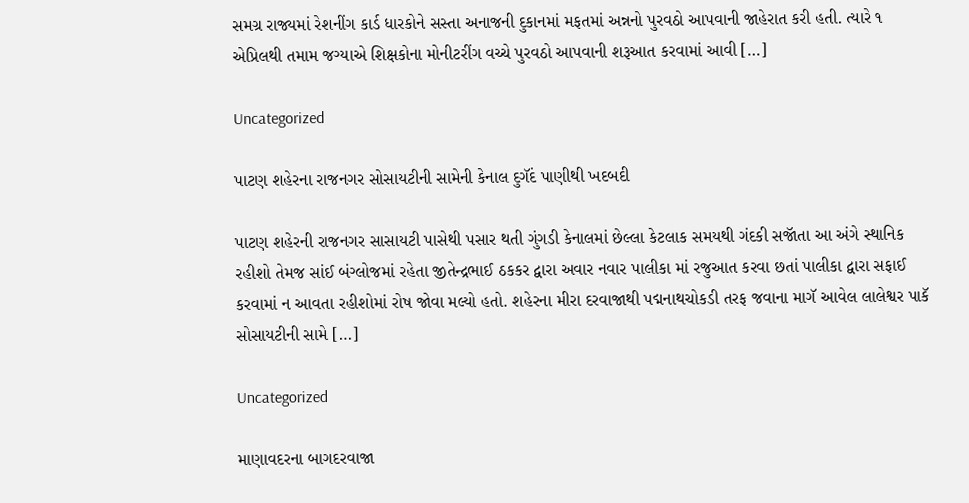સમગ્ર રાજ્યમાં રેશનીંગ કાર્ડ ધારકોને સસ્તા અનાજની દુકાનમાં મફતમાં અન્નનો પુરવઠો આપવાની જાહેરાત કરી હતી. ત્યારે ૧ એપ્રિલથી તમામ જગ્યાએ શિક્ષકોના મોનીટરીંગ વચ્ચે પુરવઠો આપવાની શરૂઆત કરવામાં આવી […]

Uncategorized

પાટણ શહેરના રાજનગર સોસાયટીની સામેની કેનાલ દુગૅંદ પાણીથી ખદબદી

પાટણ શહેરની રાજનગર સાસાયટી પાસેથી પસાર થતી ગુંગડી કેનાલમાં છેલ્લા કેટલાક સમયથી ગંદકી સજાૅતા આ અંગે સ્થાનિક રહીશો તેમજ સાંઈ બંગ્લોજમાં રહેતા જીતેન્દ્રભાઈ ઠકકર દ્વારા અવાર નવાર પાલીકા માં રજુઆત કરવા છતાં પાલીકા દ્વારા સફાઈ કરવામાં ન આવતા રહીશોમાં રોષ જોવા મલ્યો હતો. શહેરના મીરા દરવાજાથી પદ્મનાથચોકડી તરફ જવાના માગૅ આવેલ લાલેશ્વર પાકૅ સોસાયટીની સામે […]

Uncategorized

માણાવદરના બાગદરવાજા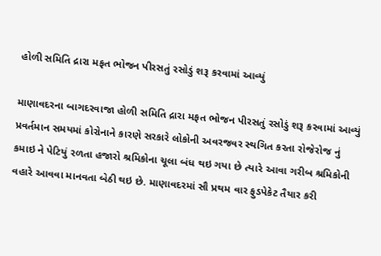હોળી સમિતિ દ્રારા મફત ભોજન પીરસતું રસોડું શરૂ કરવામાં આવ્યું

માણાવદરના બાગદરવાજા હોળી સમિતિ દ્રારા મફત ભોજન પીરસતું રસોડું શરૂ કરવામાં આવ્યું પ્રવર્તમાન સમયમાં કોરોનાને કારણે સરકારે લોકોની અવરજવર સ્થગિત કરતા રોજેરોજ નું કમાઇ ને પેટિયું રળતા હજારો શ્રમિકોના ચૂલા બંધ થઇ ગયા છે ત્યારે આવા ગરીબ શ્રમિકોની વહારે આવવા માનવતા બેઠી થઇ છે. માણાવદરમાં સૌ પ્રથમ વાર ફુડપેકેટ તૈયાર કરી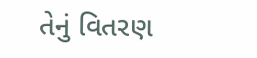તેનું વિતરણ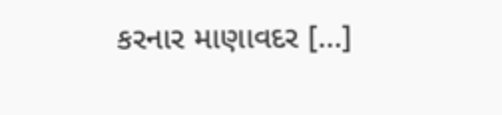કરનાર માણાવદર […]